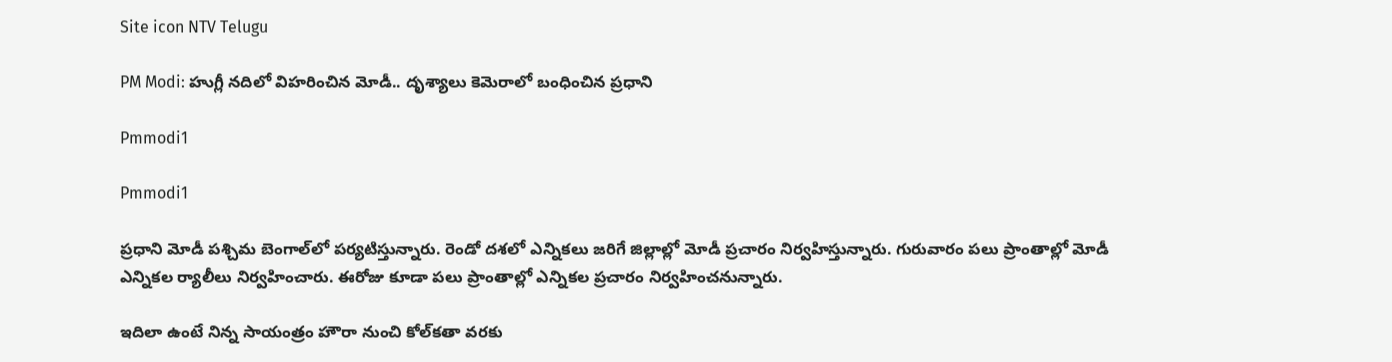Site icon NTV Telugu

PM Modi: హుగ్లీ నదిలో విహరించిన మోడీ.. దృశ్యాలు కెమెరాలో బంధించిన ప్రధాని

Pmmodi1

Pmmodi1

ప్రధాని మోడీ పశ్చిమ బెంగాల్‌లో పర్యటిస్తున్నారు. రెండో దశలో ఎన్నికలు జరిగే జిల్లాల్లో మోడీ ప్రచారం నిర్వహిస్తున్నారు. గురువారం పలు ప్రాంతాల్లో మోడీ ఎన్నికల ర్యాలీలు నిర్వహించారు. ఈరోజు కూడా పలు ప్రాంతాల్లో ఎన్నికల ప్రచారం నిర్వహించనున్నారు.

ఇదిలా ఉంటే నిన్న సాయంత్రం హౌరా నుంచి కోల్‌కతా వరకు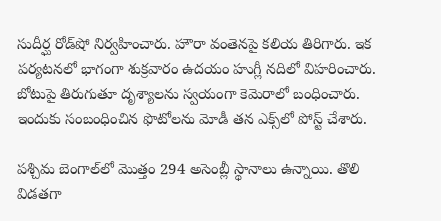సుదీర్ఘ రోడ్‌షో నిర్వహించారు. హౌరా వంతెనపై కలియ తిరిగారు. ఇక పర్యటనలో భాగంగా శుక్రవారం ఉదయం హుగ్లీ నదిలో విహరించారు. బోటుపై తిరుగుతూ దృశ్యాలను స్వయంగా కెమెరాలో బంధించారు. ఇందుకు సంబంధించిన ఫొటోలను మోడీ తన ఎక్స్‌లో పోస్ట్ చేశారు.

పశ్చిమ బెంగాల్‌లో మొత్తం 294 అసెంబ్లీ స్థానాలు ఉన్నాయి. తొలి విడతగా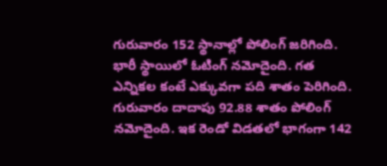గురువారం 152 స్థానాల్లో పోలింగ్ జరిగింది. భారీ స్థాయిలో ఓటింగ్ నమోదైంది. గత ఎన్నికల కంటే ఎక్కువగా పది శాతం పెరిగింది. గురువారం దాదాపు 92.88 శాతం పోలింగ్ నమోదైంది. ఇక రెండో విడతలో భాగంగా 142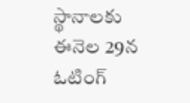స్థానాలకు ఈనెల 29న ఓటింగ్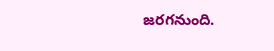జరగనుంది.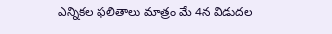ఎన్నికల ఫలితాలు మాత్రం మే 4న విడుదల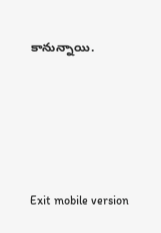కానున్నాయి.





Exit mobile version